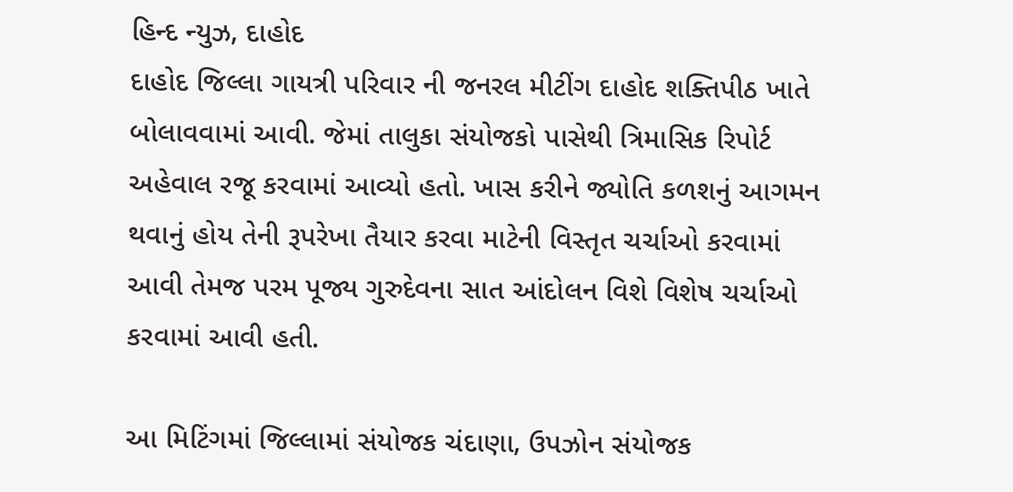હિન્દ ન્યુઝ, દાહોદ
દાહોદ જિલ્લા ગાયત્રી પરિવાર ની જનરલ મીટીંગ દાહોદ શક્તિપીઠ ખાતે બોલાવવામાં આવી. જેમાં તાલુકા સંયોજકો પાસેથી ત્રિમાસિક રિપોર્ટ અહેવાલ રજૂ કરવામાં આવ્યો હતો. ખાસ કરીને જ્યોતિ કળશનું આગમન થવાનું હોય તેની રૂપરેખા તૈયાર કરવા માટેની વિસ્તૃત ચર્ચાઓ કરવામાં આવી તેમજ પરમ પૂજ્ય ગુરુદેવના સાત આંદોલન વિશે વિશેષ ચર્ચાઓ કરવામાં આવી હતી.

આ મિટિંગમાં જિલ્લામાં સંયોજક ચંદાણા, ઉપઝોન સંયોજક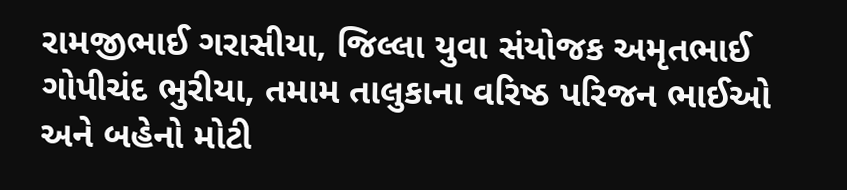રામજીભાઈ ગરાસીયા, જિલ્લા યુવા સંયોજક અમૃતભાઈ ગોપીચંદ ભુરીયા, તમામ તાલુકાના વરિષ્ઠ પરિજન ભાઈઓ અને બહેનો મોટી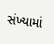સંખ્યામાં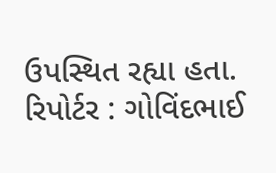ઉપસ્થિત રહ્યા હતા.
રિપોર્ટર : ગોવિંદભાઈ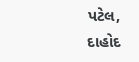પટેલ, દાહોદ